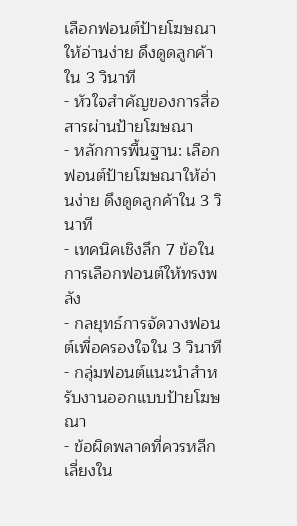เลือกฟอนต์ป้ายโฆษณาให้อ่านง่าย ดึงดูดลูกค้าใน 3 วินาที
- หัวใจสำคัญของการสื่อสารผ่านป้ายโฆษณา
- หลักการพื้นฐาน: เลือกฟอนต์ป้ายโฆษณาให้อ่านง่าย ดึงดูดลูกค้าใน 3 วินาที
- เทคนิคเชิงลึก 7 ข้อในการเลือกฟอนต์ให้ทรงพลัง
- กลยุทธ์การจัดวางฟอนต์เพื่อครองใจใน 3 วินาที
- กลุ่มฟอนต์แนะนำสำหรับงานออกแบบป้ายโฆษณา
- ข้อผิดพลาดที่ควรหลีกเลี่ยงใน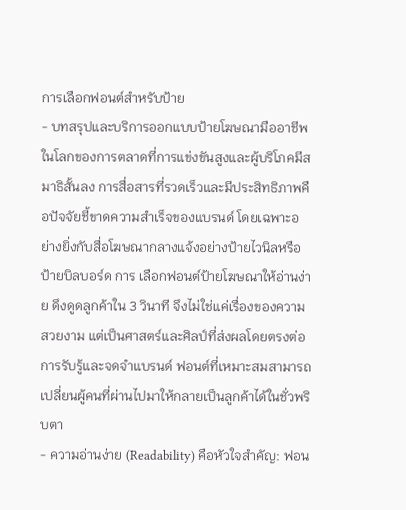การเลือกฟอนต์สำหรับป้าย
- บทสรุปและบริการออกแบบป้ายโฆษณามืออาชีพ
ในโลกของการตลาดที่การแข่งขันสูงและผู้บริโภคมีสมาธิสั้นลง การสื่อสารที่รวดเร็วและมีประสิทธิภาพคือปัจจัยชี้ขาดความสำเร็จของแบรนด์ โดยเฉพาะอย่างยิ่งกับสื่อโฆษณากลางแจ้งอย่างป้ายไวนิลหรือป้ายบิลบอร์ด การ เลือกฟอนต์ป้ายโฆษณาให้อ่านง่าย ดึงดูดลูกค้าใน 3 วินาที จึงไม่ใช่แค่เรื่องของความสวยงาม แต่เป็นศาสตร์และศิลป์ที่ส่งผลโดยตรงต่อการรับรู้และจดจำแบรนด์ ฟอนต์ที่เหมาะสมสามารถเปลี่ยนผู้คนที่ผ่านไปมาให้กลายเป็นลูกค้าได้ในชั่วพริบตา
- ความอ่านง่าย (Readability) คือหัวใจสำคัญ: ฟอน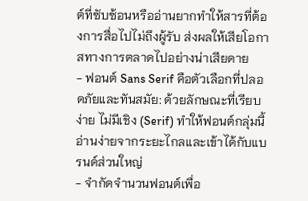ต์ที่ซับซ้อนหรืออ่านยากทำให้สารที่ต้องการสื่อไปไม่ถึงผู้รับ ส่งผลให้เสียโอกาสทางการตลาดไปอย่างน่าเสียดาย
- ฟอนต์ Sans Serif คือตัวเลือกที่ปลอดภัยและทันสมัย: ด้วยลักษณะที่เรียบง่าย ไม่มีเชิง (Serif) ทำให้ฟอนต์กลุ่มนี้อ่านง่ายจากระยะไกลและเข้าได้กับแบรนด์ส่วนใหญ่
- จำกัดจำนวนฟอนต์เพื่อ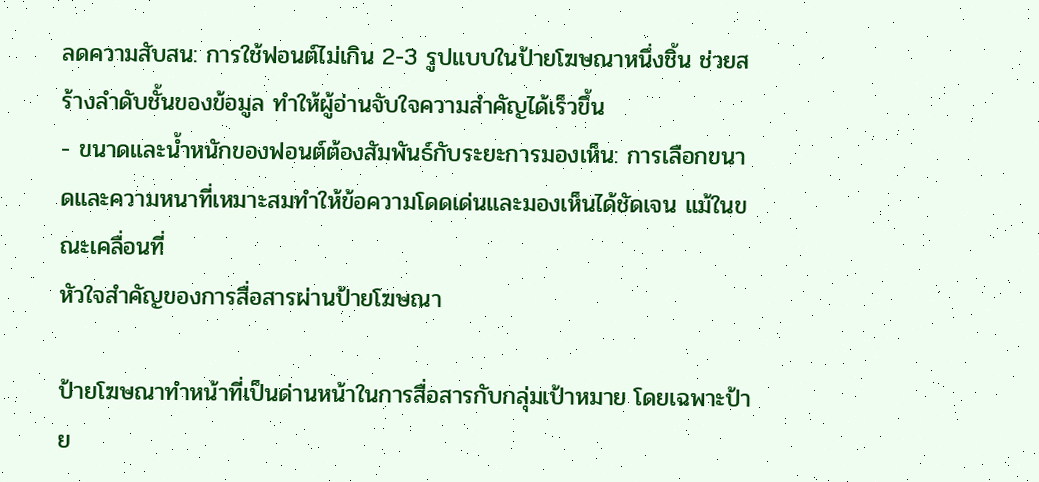ลดความสับสน: การใช้ฟอนต์ไม่เกิน 2-3 รูปแบบในป้ายโฆษณาหนึ่งชิ้น ช่วยสร้างลำดับชั้นของข้อมูล ทำให้ผู้อ่านจับใจความสำคัญได้เร็วขึ้น
- ขนาดและน้ำหนักของฟอนต์ต้องสัมพันธ์กับระยะการมองเห็น: การเลือกขนาดและความหนาที่เหมาะสมทำให้ข้อความโดดเด่นและมองเห็นได้ชัดเจน แม้ในขณะเคลื่อนที่
หัวใจสำคัญของการสื่อสารผ่านป้ายโฆษณา

ป้ายโฆษณาทำหน้าที่เป็นด่านหน้าในการสื่อสารกับกลุ่มเป้าหมาย โดยเฉพาะป้าย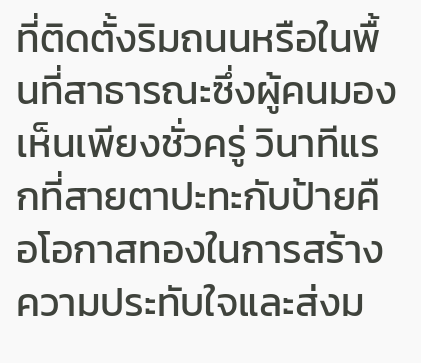ที่ติดตั้งริมถนนหรือในพื้นที่สาธารณะซึ่งผู้คนมองเห็นเพียงชั่วครู่ วินาทีแรกที่สายตาปะทะกับป้ายคือโอกาสทองในการสร้างความประทับใจและส่งม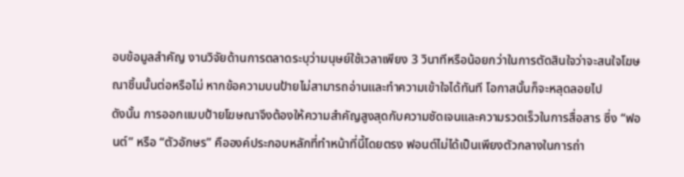อบข้อมูลสำคัญ งานวิจัยด้านการตลาดระบุว่ามนุษย์ใช้เวลาเพียง 3 วินาทีหรือน้อยกว่าในการตัดสินใจว่าจะสนใจโฆษณาชิ้นนั้นต่อหรือไม่ หากข้อความบนป้ายไม่สามารถอ่านและทำความเข้าใจได้ทันที โอกาสนั้นก็จะหลุดลอยไป
ดังนั้น การออกแบบป้ายโฆษณาจึงต้องให้ความสำคัญสูงสุดกับความชัดเจนและความรวดเร็วในการสื่อสาร ซึ่ง “ฟอนต์” หรือ “ตัวอักษร” คือองค์ประกอบหลักที่ทำหน้าที่นี้โดยตรง ฟอนต์ไม่ได้เป็นเพียงตัวกลางในการถ่า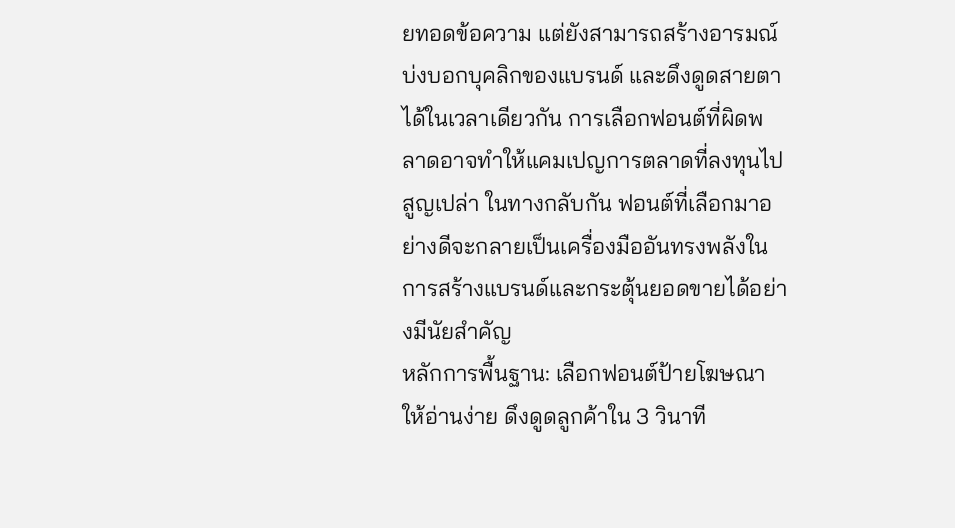ยทอดข้อความ แต่ยังสามารถสร้างอารมณ์ บ่งบอกบุคลิกของแบรนด์ และดึงดูดสายตาได้ในเวลาเดียวกัน การเลือกฟอนต์ที่ผิดพลาดอาจทำให้แคมเปญการตลาดที่ลงทุนไปสูญเปล่า ในทางกลับกัน ฟอนต์ที่เลือกมาอย่างดีจะกลายเป็นเครื่องมืออันทรงพลังในการสร้างแบรนด์และกระตุ้นยอดขายได้อย่างมีนัยสำคัญ
หลักการพื้นฐาน: เลือกฟอนต์ป้ายโฆษณาให้อ่านง่าย ดึงดูดลูกค้าใน 3 วินาที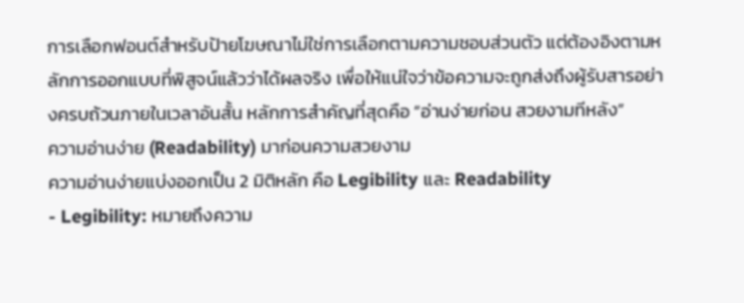การเลือกฟอนต์สำหรับป้ายโฆษณาไม่ใช่การเลือกตามความชอบส่วนตัว แต่ต้องอิงตามหลักการออกแบบที่พิสูจน์แล้วว่าได้ผลจริง เพื่อให้แน่ใจว่าข้อความจะถูกส่งถึงผู้รับสารอย่างครบถ้วนภายในเวลาอันสั้น หลักการสำคัญที่สุดคือ “อ่านง่ายก่อน สวยงามทีหลัง”
ความอ่านง่าย (Readability) มาก่อนความสวยงาม
ความอ่านง่ายแบ่งออกเป็น 2 มิติหลัก คือ Legibility และ Readability
- Legibility: หมายถึงความ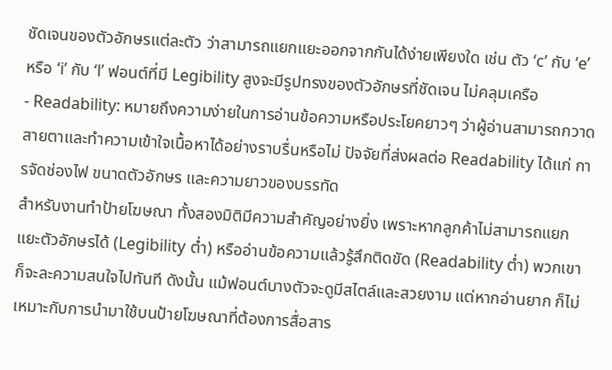ชัดเจนของตัวอักษรแต่ละตัว ว่าสามารถแยกแยะออกจากกันได้ง่ายเพียงใด เช่น ตัว ‘c’ กับ ‘e’ หรือ ‘i’ กับ ‘l’ ฟอนต์ที่มี Legibility สูงจะมีรูปทรงของตัวอักษรที่ชัดเจน ไม่คลุมเครือ
- Readability: หมายถึงความง่ายในการอ่านข้อความหรือประโยคยาวๆ ว่าผู้อ่านสามารถกวาดสายตาและทำความเข้าใจเนื้อหาได้อย่างราบรื่นหรือไม่ ปัจจัยที่ส่งผลต่อ Readability ได้แก่ การจัดช่องไฟ ขนาดตัวอักษร และความยาวของบรรทัด
สำหรับงานทำป้ายโฆษณา ทั้งสองมิติมีความสำคัญอย่างยิ่ง เพราะหากลูกค้าไม่สามารถแยกแยะตัวอักษรได้ (Legibility ต่ำ) หรืออ่านข้อความแล้วรู้สึกติดขัด (Readability ต่ำ) พวกเขาก็จะละความสนใจไปทันที ดังนั้น แม้ฟอนต์บางตัวจะดูมีสไตล์และสวยงาม แต่หากอ่านยาก ก็ไม่เหมาะกับการนำมาใช้บนป้ายโฆษณาที่ต้องการสื่อสาร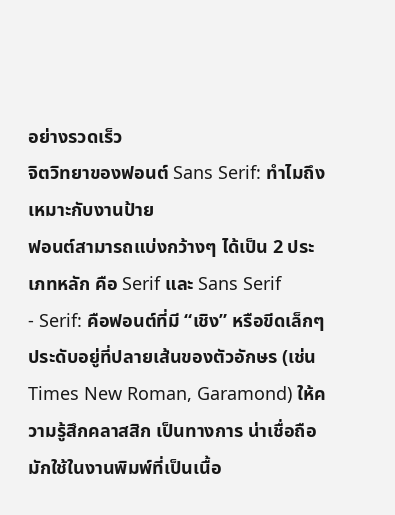อย่างรวดเร็ว
จิตวิทยาของฟอนต์ Sans Serif: ทำไมถึงเหมาะกับงานป้าย
ฟอนต์สามารถแบ่งกว้างๆ ได้เป็น 2 ประเภทหลัก คือ Serif และ Sans Serif
- Serif: คือฟอนต์ที่มี “เชิง” หรือขีดเล็กๆ ประดับอยู่ที่ปลายเส้นของตัวอักษร (เช่น Times New Roman, Garamond) ให้ความรู้สึกคลาสสิก เป็นทางการ น่าเชื่อถือ มักใช้ในงานพิมพ์ที่เป็นเนื้อ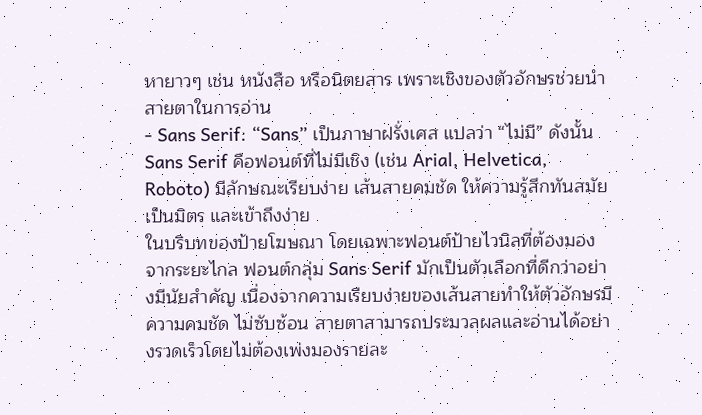หายาวๆ เช่น หนังสือ หรือนิตยสาร เพราะเชิงของตัวอักษรช่วยนำสายตาในการอ่าน
- Sans Serif: “Sans” เป็นภาษาฝรั่งเศส แปลว่า “ไม่มี” ดังนั้น Sans Serif คือฟอนต์ที่ไม่มีเชิง (เช่น Arial, Helvetica, Roboto) มีลักษณะเรียบง่าย เส้นสายคมชัด ให้ความรู้สึกทันสมัย เป็นมิตร และเข้าถึงง่าย
ในบริบทของป้ายโฆษณา โดยเฉพาะฟอนต์ป้ายไวนิลที่ต้องมองจากระยะไกล ฟอนต์กลุ่ม Sans Serif มักเป็นตัวเลือกที่ดีกว่าอย่างมีนัยสำคัญ เนื่องจากความเรียบง่ายของเส้นสายทำให้ตัวอักษรมีความคมชัด ไม่ซับซ้อน สายตาสามารถประมวลผลและอ่านได้อย่างรวดเร็วโดยไม่ต้องเพ่งมองรายละ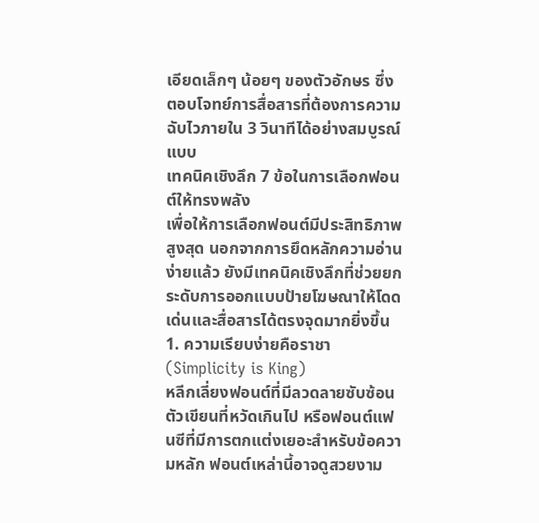เอียดเล็กๆ น้อยๆ ของตัวอักษร ซึ่งตอบโจทย์การสื่อสารที่ต้องการความฉับไวภายใน 3 วินาทีได้อย่างสมบูรณ์แบบ
เทคนิคเชิงลึก 7 ข้อในการเลือกฟอนต์ให้ทรงพลัง
เพื่อให้การเลือกฟอนต์มีประสิทธิภาพสูงสุด นอกจากการยึดหลักความอ่านง่ายแล้ว ยังมีเทคนิคเชิงลึกที่ช่วยยกระดับการออกแบบป้ายโฆษณาให้โดดเด่นและสื่อสารได้ตรงจุดมากยิ่งขึ้น
1. ความเรียบง่ายคือราชา (Simplicity is King)
หลีกเลี่ยงฟอนต์ที่มีลวดลายซับซ้อน ตัวเขียนที่หวัดเกินไป หรือฟอนต์แฟนซีที่มีการตกแต่งเยอะสำหรับข้อความหลัก ฟอนต์เหล่านี้อาจดูสวยงาม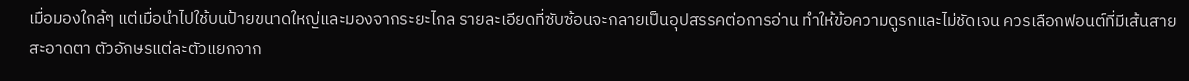เมื่อมองใกล้ๆ แต่เมื่อนำไปใช้บนป้ายขนาดใหญ่และมองจากระยะไกล รายละเอียดที่ซับซ้อนจะกลายเป็นอุปสรรคต่อการอ่าน ทำให้ข้อความดูรกและไม่ชัดเจน ควรเลือกฟอนต์ที่มีเส้นสายสะอาดตา ตัวอักษรแต่ละตัวแยกจาก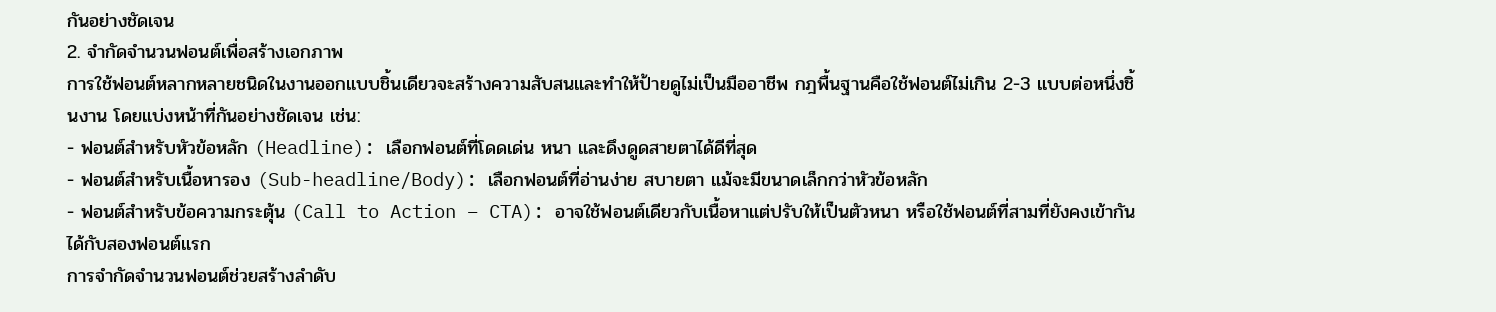กันอย่างชัดเจน
2. จำกัดจำนวนฟอนต์เพื่อสร้างเอกภาพ
การใช้ฟอนต์หลากหลายชนิดในงานออกแบบชิ้นเดียวจะสร้างความสับสนและทำให้ป้ายดูไม่เป็นมืออาชีพ กฎพื้นฐานคือใช้ฟอนต์ไม่เกิน 2-3 แบบต่อหนึ่งชิ้นงาน โดยแบ่งหน้าที่กันอย่างชัดเจน เช่น:
- ฟอนต์สำหรับหัวข้อหลัก (Headline): เลือกฟอนต์ที่โดดเด่น หนา และดึงดูดสายตาได้ดีที่สุด
- ฟอนต์สำหรับเนื้อหารอง (Sub-headline/Body): เลือกฟอนต์ที่อ่านง่าย สบายตา แม้จะมีขนาดเล็กกว่าหัวข้อหลัก
- ฟอนต์สำหรับข้อความกระตุ้น (Call to Action – CTA): อาจใช้ฟอนต์เดียวกับเนื้อหาแต่ปรับให้เป็นตัวหนา หรือใช้ฟอนต์ที่สามที่ยังคงเข้ากันได้กับสองฟอนต์แรก
การจำกัดจำนวนฟอนต์ช่วยสร้างลำดับ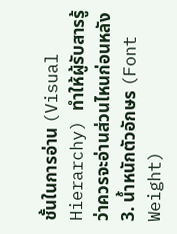ชั้นในการอ่าน (Visual Hierarchy) ทำให้ผู้รับสารรู้ว่าควรจะอ่านส่วนไหนก่อนหลัง
3. น้ำหนักตัวอักษร (Font Weight)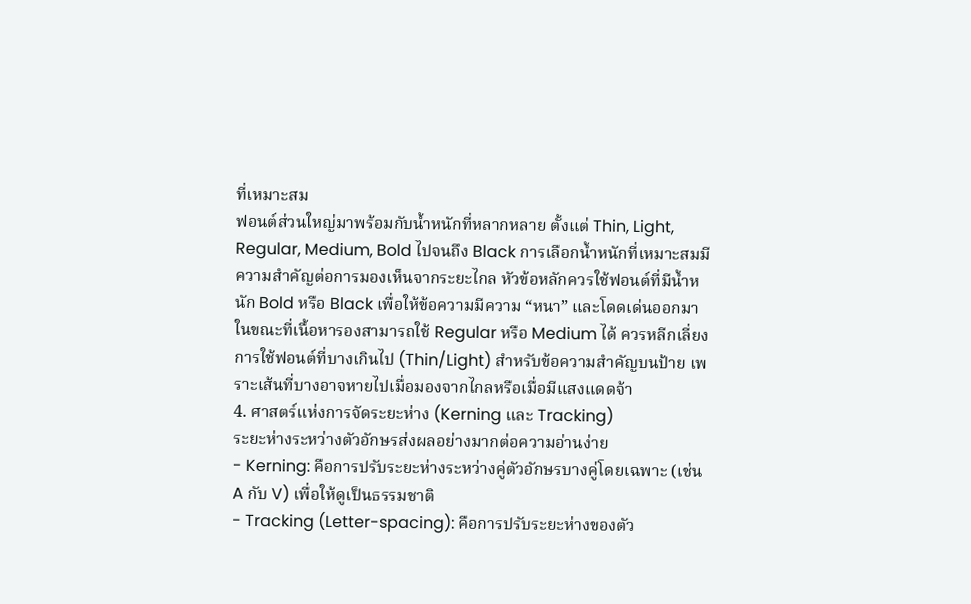ที่เหมาะสม
ฟอนต์ส่วนใหญ่มาพร้อมกับน้ำหนักที่หลากหลาย ตั้งแต่ Thin, Light, Regular, Medium, Bold ไปจนถึง Black การเลือกน้ำหนักที่เหมาะสมมีความสำคัญต่อการมองเห็นจากระยะไกล หัวข้อหลักควรใช้ฟอนต์ที่มีน้ำหนัก Bold หรือ Black เพื่อให้ข้อความมีความ “หนา” และโดดเด่นออกมา ในขณะที่เนื้อหารองสามารถใช้ Regular หรือ Medium ได้ ควรหลีกเลี่ยงการใช้ฟอนต์ที่บางเกินไป (Thin/Light) สำหรับข้อความสำคัญบนป้าย เพราะเส้นที่บางอาจหายไปเมื่อมองจากไกลหรือเมื่อมีแสงแดดจ้า
4. ศาสตร์แห่งการจัดระยะห่าง (Kerning และ Tracking)
ระยะห่างระหว่างตัวอักษรส่งผลอย่างมากต่อความอ่านง่าย
- Kerning: คือการปรับระยะห่างระหว่างคู่ตัวอักษรบางคู่โดยเฉพาะ (เช่น A กับ V) เพื่อให้ดูเป็นธรรมชาติ
- Tracking (Letter-spacing): คือการปรับระยะห่างของตัว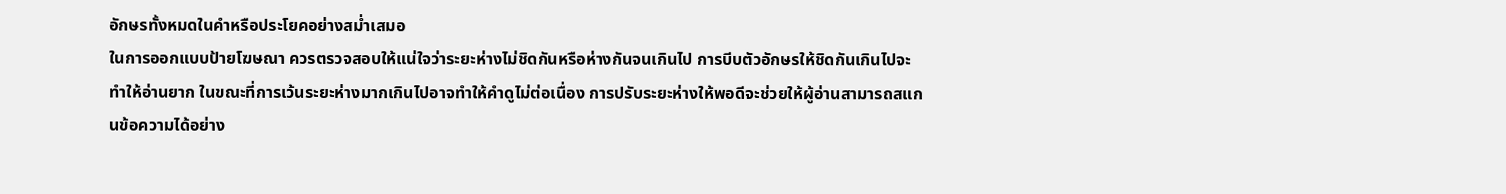อักษรทั้งหมดในคำหรือประโยคอย่างสม่ำเสมอ
ในการออกแบบป้ายโฆษณา ควรตรวจสอบให้แน่ใจว่าระยะห่างไม่ชิดกันหรือห่างกันจนเกินไป การบีบตัวอักษรให้ชิดกันเกินไปจะทำให้อ่านยาก ในขณะที่การเว้นระยะห่างมากเกินไปอาจทำให้คำดูไม่ต่อเนื่อง การปรับระยะห่างให้พอดีจะช่วยให้ผู้อ่านสามารถสแกนข้อความได้อย่าง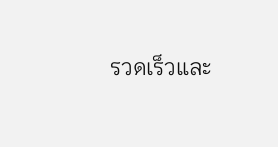รวดเร็วและ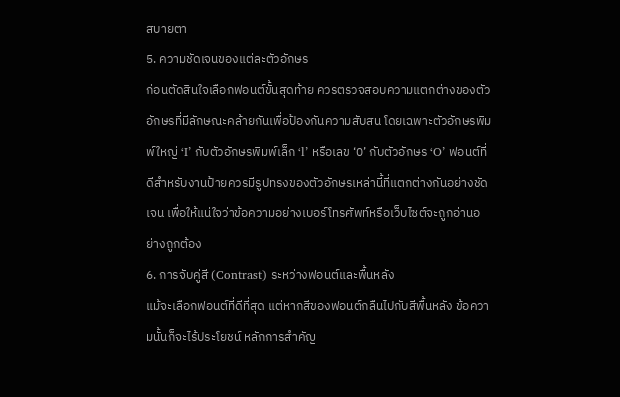สบายตา
5. ความชัดเจนของแต่ละตัวอักษร
ก่อนตัดสินใจเลือกฟอนต์ขั้นสุดท้าย ควรตรวจสอบความแตกต่างของตัวอักษรที่มีลักษณะคล้ายกันเพื่อป้องกันความสับสน โดยเฉพาะตัวอักษรพิมพ์ใหญ่ ‘I’ กับตัวอักษรพิมพ์เล็ก ‘l’ หรือเลข ‘0’ กับตัวอักษร ‘O’ ฟอนต์ที่ดีสำหรับงานป้ายควรมีรูปทรงของตัวอักษรเหล่านี้ที่แตกต่างกันอย่างชัดเจน เพื่อให้แน่ใจว่าข้อความอย่างเบอร์โทรศัพท์หรือเว็บไซต์จะถูกอ่านอย่างถูกต้อง
6. การจับคู่สี (Contrast) ระหว่างฟอนต์และพื้นหลัง
แม้จะเลือกฟอนต์ที่ดีที่สุด แต่หากสีของฟอนต์กลืนไปกับสีพื้นหลัง ข้อความนั้นก็จะไร้ประโยชน์ หลักการสำคัญ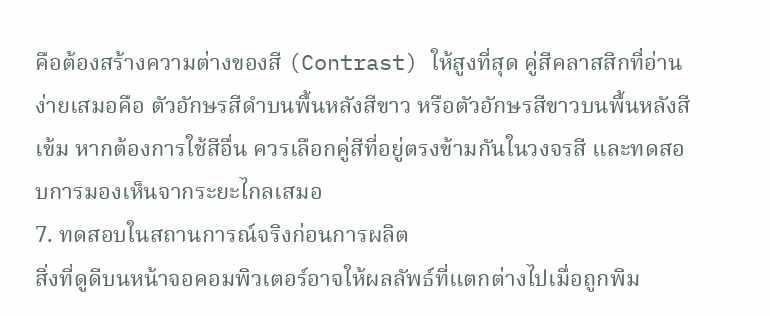คือต้องสร้างความต่างของสี (Contrast) ให้สูงที่สุด คู่สีคลาสสิกที่อ่านง่ายเสมอคือ ตัวอักษรสีดำบนพื้นหลังสีขาว หรือตัวอักษรสีขาวบนพื้นหลังสีเข้ม หากต้องการใช้สีอื่น ควรเลือกคู่สีที่อยู่ตรงข้ามกันในวงจรสี และทดสอบการมองเห็นจากระยะไกลเสมอ
7. ทดสอบในสถานการณ์จริงก่อนการผลิต
สิ่งที่ดูดีบนหน้าจอคอมพิวเตอร์อาจให้ผลลัพธ์ที่แตกต่างไปเมื่อถูกพิม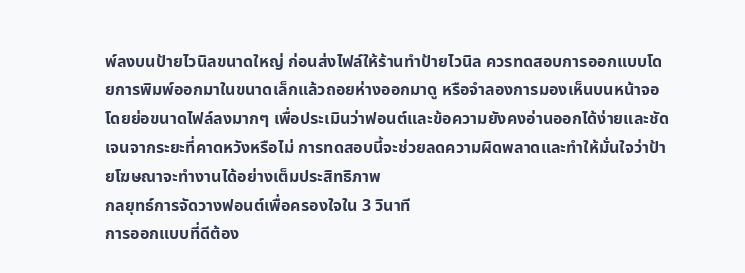พ์ลงบนป้ายไวนิลขนาดใหญ่ ก่อนส่งไฟล์ให้ร้านทำป้ายไวนิล ควรทดสอบการออกแบบโดยการพิมพ์ออกมาในขนาดเล็กแล้วถอยห่างออกมาดู หรือจำลองการมองเห็นบนหน้าจอโดยย่อขนาดไฟล์ลงมากๆ เพื่อประเมินว่าฟอนต์และข้อความยังคงอ่านออกได้ง่ายและชัดเจนจากระยะที่คาดหวังหรือไม่ การทดสอบนี้จะช่วยลดความผิดพลาดและทำให้มั่นใจว่าป้ายโฆษณาจะทำงานได้อย่างเต็มประสิทธิภาพ
กลยุทธ์การจัดวางฟอนต์เพื่อครองใจใน 3 วินาที
การออกแบบที่ดีต้อง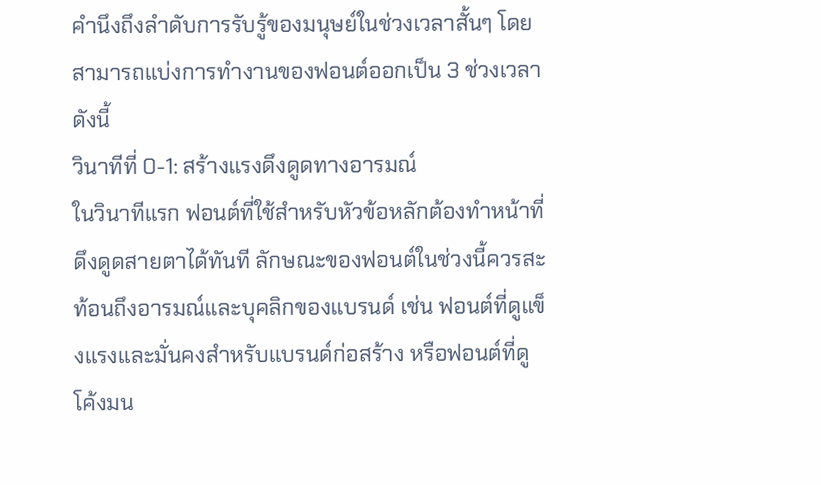คำนึงถึงลำดับการรับรู้ของมนุษย์ในช่วงเวลาสั้นๆ โดยสามารถแบ่งการทำงานของฟอนต์ออกเป็น 3 ช่วงเวลาดังนี้
วินาทีที่ 0-1: สร้างแรงดึงดูดทางอารมณ์
ในวินาทีแรก ฟอนต์ที่ใช้สำหรับหัวข้อหลักต้องทำหน้าที่ดึงดูดสายตาได้ทันที ลักษณะของฟอนต์ในช่วงนี้ควรสะท้อนถึงอารมณ์และบุคลิกของแบรนด์ เช่น ฟอนต์ที่ดูแข็งแรงและมั่นคงสำหรับแบรนด์ก่อสร้าง หรือฟอนต์ที่ดูโค้งมน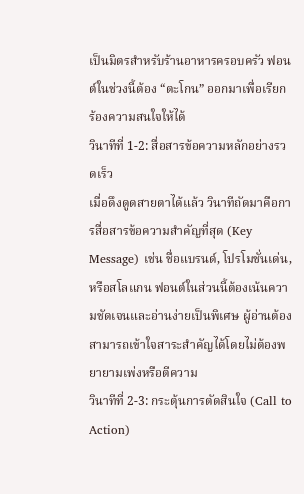เป็นมิตรสำหรับร้านอาหารครอบครัว ฟอนต์ในช่วงนี้ต้อง “ตะโกน” ออกมาเพื่อเรียกร้องความสนใจให้ได้
วินาทีที่ 1-2: สื่อสารข้อความหลักอย่างรวดเร็ว
เมื่อดึงดูดสายตาได้แล้ว วินาทีถัดมาคือการสื่อสารข้อความสำคัญที่สุด (Key Message) เช่น ชื่อแบรนด์, โปรโมชั่นเด่น, หรือสโลแกน ฟอนต์ในส่วนนี้ต้องเน้นความชัดเจนและอ่านง่ายเป็นพิเศษ ผู้อ่านต้องสามารถเข้าใจสาระสำคัญได้โดยไม่ต้องพยายามเพ่งหรือตีความ
วินาทีที่ 2-3: กระตุ้นการตัดสินใจ (Call to Action)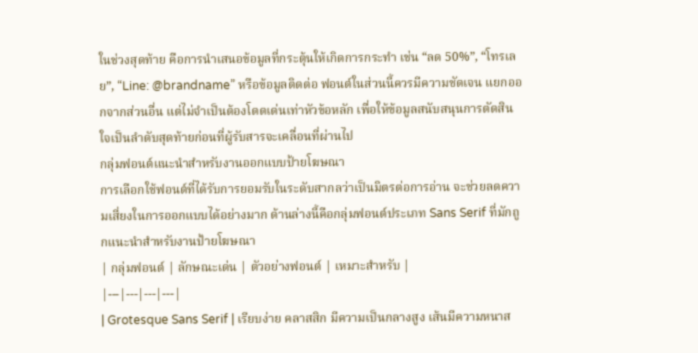ในช่วงสุดท้าย คือการนำเสนอข้อมูลที่กระตุ้นให้เกิดการกระทำ เช่น “ลด 50%”, “โทรเลย”, “Line: @brandname” หรือข้อมูลติดต่อ ฟอนต์ในส่วนนี้ควรมีความชัดเจน แยกออกจากส่วนอื่น แต่ไม่จำเป็นต้องโดดเด่นเท่าหัวข้อหลัก เพื่อให้ข้อมูลสนับสนุนการตัดสินใจเป็นลำดับสุดท้ายก่อนที่ผู้รับสารจะเคลื่อนที่ผ่านไป
กลุ่มฟอนต์แนะนำสำหรับงานออกแบบป้ายโฆษณา
การเลือกใช้ฟอนต์ที่ได้รับการยอมรับในระดับสากลว่าเป็นมิตรต่อการอ่าน จะช่วยลดความเสี่ยงในการออกแบบได้อย่างมาก ด้านล่างนี้คือกลุ่มฟอนต์ประเภท Sans Serif ที่มักถูกแนะนำสำหรับงานป้ายโฆษณา
| กลุ่มฟอนต์ | ลักษณะเด่น | ตัวอย่างฟอนต์ | เหมาะสำหรับ |
|---|---|---|---|
| Grotesque Sans Serif | เรียบง่าย คลาสสิก มีความเป็นกลางสูง เส้นมีความหนาส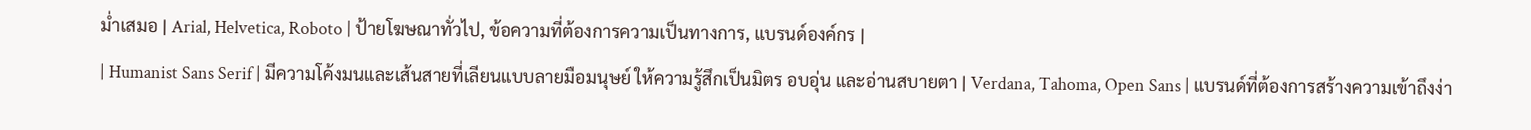ม่ำเสมอ | Arial, Helvetica, Roboto | ป้ายโฆษณาทั่วไป, ข้อความที่ต้องการความเป็นทางการ, แบรนด์องค์กร |
| Humanist Sans Serif | มีความโค้งมนและเส้นสายที่เลียนแบบลายมือมนุษย์ ให้ความรู้สึกเป็นมิตร อบอุ่น และอ่านสบายตา | Verdana, Tahoma, Open Sans | แบรนด์ที่ต้องการสร้างความเข้าถึงง่า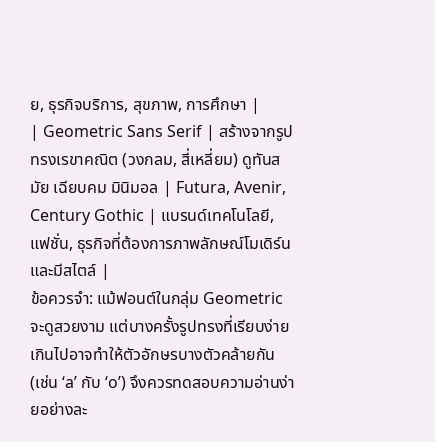ย, ธุรกิจบริการ, สุขภาพ, การศึกษา |
| Geometric Sans Serif | สร้างจากรูปทรงเรขาคณิต (วงกลม, สี่เหลี่ยม) ดูทันสมัย เฉียบคม มินิมอล | Futura, Avenir, Century Gothic | แบรนด์เทคโนโลยี, แฟชั่น, ธุรกิจที่ต้องการภาพลักษณ์โมเดิร์นและมีสไตล์ |
ข้อควรจำ: แม้ฟอนต์ในกลุ่ม Geometric จะดูสวยงาม แต่บางครั้งรูปทรงที่เรียบง่ายเกินไปอาจทำให้ตัวอักษรบางตัวคล้ายกัน (เช่น ‘a’ กับ ‘o’) จึงควรทดสอบความอ่านง่ายอย่างละ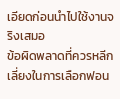เอียดก่อนนำไปใช้งานจริงเสมอ
ข้อผิดพลาดที่ควรหลีกเลี่ยงในการเลือกฟอน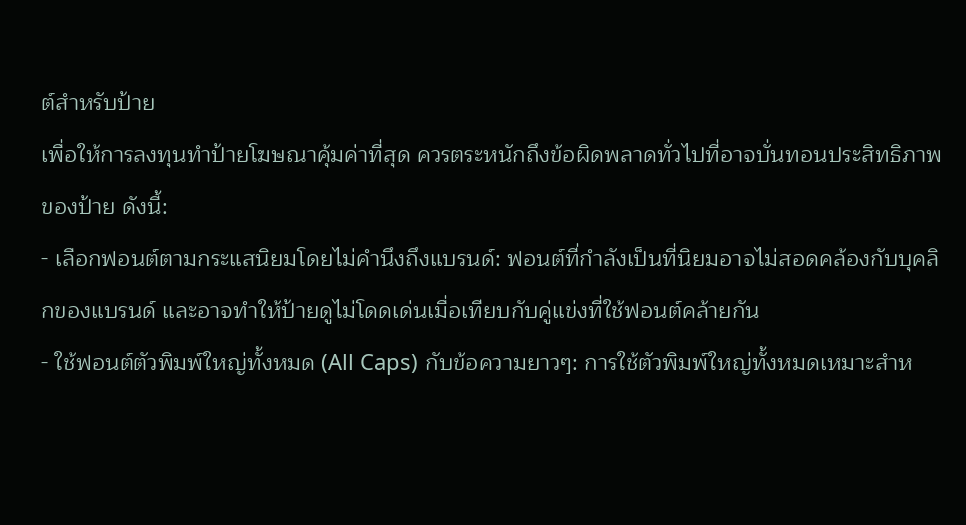ต์สำหรับป้าย
เพื่อให้การลงทุนทำป้ายโฆษณาคุ้มค่าที่สุด ควรตระหนักถึงข้อผิดพลาดทั่วไปที่อาจบั่นทอนประสิทธิภาพของป้าย ดังนี้:
- เลือกฟอนต์ตามกระแสนิยมโดยไม่คำนึงถึงแบรนด์: ฟอนต์ที่กำลังเป็นที่นิยมอาจไม่สอดคล้องกับบุคลิกของแบรนด์ และอาจทำให้ป้ายดูไม่โดดเด่นเมื่อเทียบกับคู่แข่งที่ใช้ฟอนต์คล้ายกัน
- ใช้ฟอนต์ตัวพิมพ์ใหญ่ทั้งหมด (All Caps) กับข้อความยาวๆ: การใช้ตัวพิมพ์ใหญ่ทั้งหมดเหมาะสำห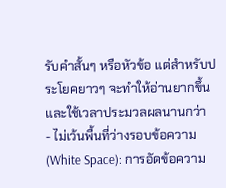รับคำสั้นๆ หรือหัวข้อ แต่สำหรับประโยคยาวๆ จะทำให้อ่านยากขึ้นและใช้เวลาประมวลผลนานกว่า
- ไม่เว้นพื้นที่ว่างรอบข้อความ (White Space): การอัดข้อความ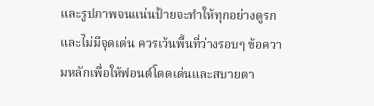และรูปภาพจนแน่นป้ายจะทำให้ทุกอย่างดูรกและไม่มีจุดเด่น ควรเว้นพื้นที่ว่างรอบๆ ข้อความหลักเพื่อให้ฟอนต์โดดเด่นและสบายตา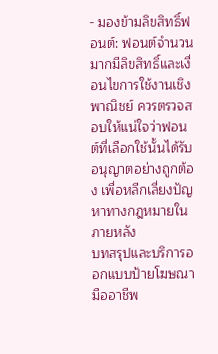- มองข้ามลิขสิทธิ์ฟอนต์: ฟอนต์จำนวนมากมีลิขสิทธิ์และเงื่อนไขการใช้งานเชิงพาณิชย์ ควรตรวจสอบให้แน่ใจว่าฟอนต์ที่เลือกใช้นั้นได้รับอนุญาตอย่างถูกต้อง เพื่อหลีกเลี่ยงปัญหาทางกฎหมายในภายหลัง
บทสรุปและบริการออกแบบป้ายโฆษณามืออาชีพ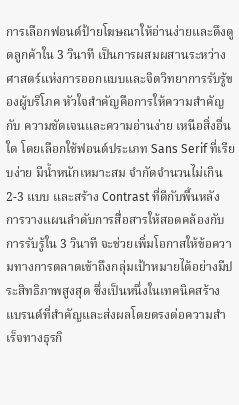การเลือกฟอนต์ป้ายโฆษณาให้อ่านง่ายและดึงดูดลูกค้าใน 3 วินาที เป็นการผสมผสานระหว่างศาสตร์แห่งการออกแบบและจิตวิทยาการรับรู้ของผู้บริโภค หัวใจสำคัญคือการให้ความสำคัญกับ ความชัดเจนและความอ่านง่าย เหนือสิ่งอื่นใด โดยเลือกใช้ฟอนต์ประเภท Sans Serif ที่เรียบง่าย มีน้ำหนักเหมาะสม จำกัดจำนวนไม่เกิน 2-3 แบบ และสร้าง Contrast ที่ดีกับพื้นหลัง การวางแผนลำดับการสื่อสารให้สอดคล้องกับการรับรู้ใน 3 วินาที จะช่วยเพิ่มโอกาสให้ข้อความทางการตลาดเข้าถึงกลุ่มเป้าหมายได้อย่างมีประสิทธิภาพสูงสุด ซึ่งเป็นหนึ่งในเทคนิคสร้างแบรนด์ที่สำคัญและส่งผลโดยตรงต่อความสำเร็จทางธุรกิ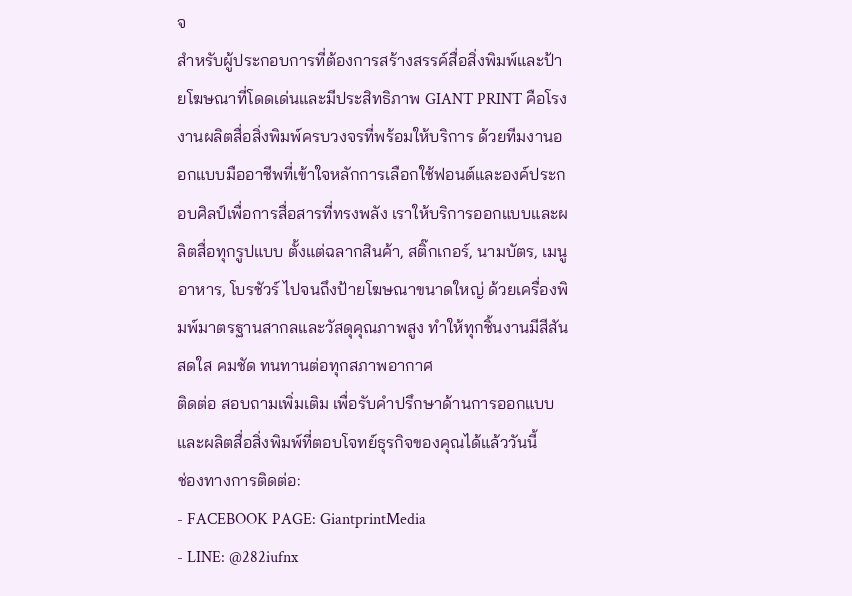จ
สำหรับผู้ประกอบการที่ต้องการสร้างสรรค์สื่อสิ่งพิมพ์และป้ายโฆษณาที่โดดเด่นและมีประสิทธิภาพ GIANT PRINT คือโรงงานผลิตสื่อสิ่งพิมพ์ครบวงจรที่พร้อมให้บริการ ด้วยทีมงานออกแบบมืออาชีพที่เข้าใจหลักการเลือกใช้ฟอนต์และองค์ประกอบศิลป์เพื่อการสื่อสารที่ทรงพลัง เราให้บริการออกแบบและผลิตสื่อทุกรูปแบบ ตั้งแต่ฉลากสินค้า, สติ๊กเกอร์, นามบัตร, เมนูอาหาร, โบรชัวร์ ไปจนถึงป้ายโฆษณาขนาดใหญ่ ด้วยเครื่องพิมพ์มาตรฐานสากลและวัสดุคุณภาพสูง ทำให้ทุกชิ้นงานมีสีสันสดใส คมชัด ทนทานต่อทุกสภาพอากาศ
ติดต่อ สอบถามเพิ่มเติม เพื่อรับคำปรึกษาด้านการออกแบบและผลิตสื่อสิ่งพิมพ์ที่ตอบโจทย์ธุรกิจของคุณได้แล้ววันนี้
ช่องทางการติดต่อ:
- FACEBOOK PAGE: GiantprintMedia
- LINE: @282iufnx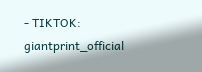- TIKTOK: giantprint_official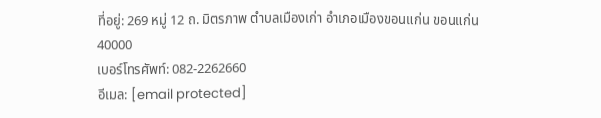ที่อยู่: 269 หมู่ 12 ถ. มิตรภาพ ตำบลเมืองเก่า อำเภอเมืองขอนแก่น ขอนแก่น 40000
เบอร์โทรศัพท์: 082-2262660
อีเมล: [email protected]